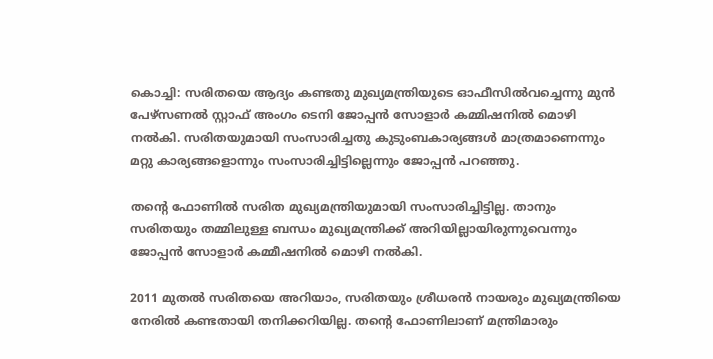കൊച്ചി: സരിതയെ ആദ്യം കണ്ടതു മുഖ്യമന്ത്രിയുടെ ഓഫീസിൽവച്ചെന്നു മുൻ പേഴ്‌സണൽ സ്റ്റാഫ് അംഗം ടെനി ജോപ്പൻ സോളാർ കമ്മിഷനിൽ മൊഴി നൽകി. സരിതയുമായി സംസാരിച്ചതു കുടുംബകാര്യങ്ങൾ മാത്രമാണെന്നും മറ്റു കാര്യങ്ങളൊന്നും സംസാരിച്ചിട്ടില്ലെന്നും ജോപ്പൻ പറഞ്ഞു.

തന്റെ ഫോണിൽ സരിത മുഖ്യമന്ത്രിയുമായി സംസാരിച്ചിട്ടില്ല. താനും സരിതയും തമ്മിലുള്ള ബന്ധം മുഖ്യമന്ത്രിക്ക് അറിയില്ലായിരുന്നുവെന്നും ജോപ്പൻ സോളാർ കമ്മീഷനിൽ മൊഴി നൽകി.

2011 മുതൽ സരിതയെ അറിയാം, സരിതയും ശ്രീധരൻ നായരും മുഖ്യമന്ത്രിയെ നേരിൽ കണ്ടതായി തനിക്കറിയില്ല. തന്റെ ഫോണിലാണ് മന്ത്രിമാരും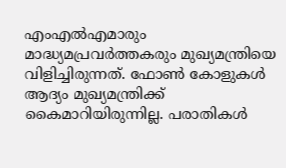എംഎ‍ൽഎമാരും മാദ്ധ്യമപ്രവർത്തകരും മുഖ്യമന്ത്രിയെ വിളിച്ചിരുന്നത്. ഫോൺ കോളുകൾ ആദ്യം മുഖ്യമന്ത്രിക്ക് കൈമാറിയിരുന്നില്ല. പരാതികൾ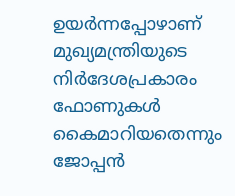ഉയർന്നപ്പോഴാണ് മുഖ്യമന്ത്രിയുടെ നിർദേശപ്രകാരം ഫോണുകൾ കൈമാറിയതെന്നും ജോപ്പൻ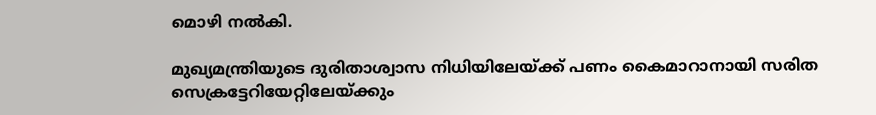മൊഴി നൽകി.

മുഖ്യമന്ത്രിയുടെ ദുരിതാശ്വാസ നിധിയിലേയ്ക്ക് പണം കൈമാറാനായി സരിത സെക്രട്ടേറിയേറ്റിലേയ്ക്കും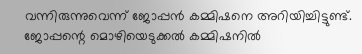വന്നിരുന്നുവെന്ന് ജോപ്പൻ കമ്മിഷനെ അറിയിച്ചിട്ടുണ്ട്. ജോപ്പന്റെ മൊഴിയെടുക്കൽ കമ്മിഷനിൽ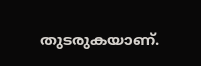തുടരുകയാണ്.